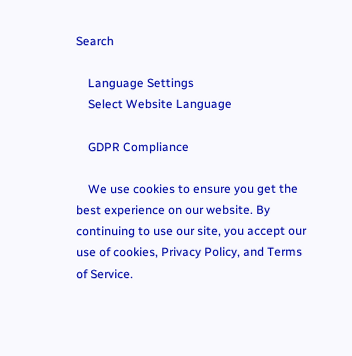Search

    Language Settings
    Select Website Language

    GDPR Compliance

    We use cookies to ensure you get the best experience on our website. By continuing to use our site, you accept our use of cookies, Privacy Policy, and Terms of Service.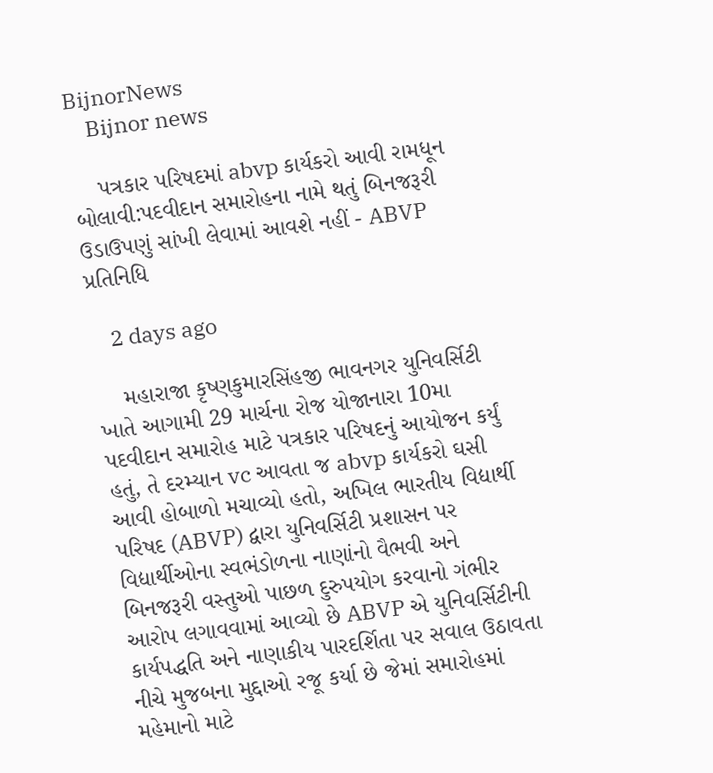BijnorNews
    Bijnor news

    પત્રકાર પરિષદમાં abvp કાર્યકરો આવી રામધૂન બોલાવી:પદવીદાન સમારોહના નામે થતું બિનજરૂરી ઉડાઉપણું સાંખી લેવામાં આવશે નહીં - ABVP પ્રતિનિધિ

    2 days ago

    મહારાજા કૃષ્ણકુમારસિંહજી ભાવનગર યુનિવર્સિટી ખાતે આગામી 29 માર્ચના રોજ યોજાનારા 10મા પદવીદાન સમારોહ માટે પત્રકાર પરિષદનું આયોજન કર્યું હતું, તે દરમ્યાન vc આવતા જ abvp કાર્યકરો ઘસી આવી હોબાળો મચાવ્યો હતો, અખિલ ભારતીય વિદ્યાર્થી પરિષદ (ABVP) દ્વારા યુનિવર્સિટી પ્રશાસન પર વિદ્યાર્થીઓના સ્વભંડોળના નાણાંનો વૈભવી અને બિનજરૂરી વસ્તુઓ પાછળ દુરુપયોગ કરવાનો ગંભીર આરોપ લગાવવામાં આવ્યો છે ABVP એ યુનિવર્સિટીની કાર્યપદ્ધતિ અને નાણાકીય પારદર્શિતા પર સવાલ ઉઠાવતા નીચે મુજબના મુદ્દાઓ રજૂ કર્યા છે જેમાં સમારોહમાં મહેમાનો માટે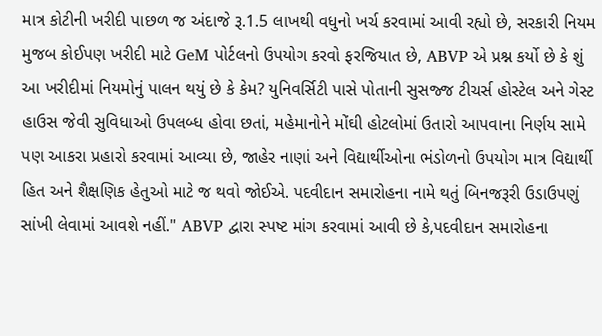માત્ર કોટીની ખરીદી પાછળ જ અંદાજે રૂ.1.5 લાખથી વધુનો ખર્ચ કરવામાં આવી રહ્યો છે, સરકારી નિયમ મુજબ કોઈપણ ખરીદી માટે GeM પોર્ટલનો ઉપયોગ કરવો ફરજિયાત છે, ABVP એ પ્રશ્ન કર્યો છે કે શું આ ખરીદીમાં નિયમોનું પાલન થયું છે કે કેમ? યુનિવર્સિટી પાસે પોતાની સુસજ્જ ટીચર્સ હોસ્ટેલ અને ગેસ્ટ હાઉસ જેવી સુવિધાઓ ઉપલબ્ધ હોવા છતાં, મહેમાનોને મોંઘી હોટલોમાં ઉતારો આપવાના નિર્ણય સામે પણ આકરા પ્રહારો કરવામાં આવ્યા છે, જાહેર નાણાં અને વિદ્યાર્થીઓના ભંડોળનો ઉપયોગ માત્ર વિદ્યાર્થી હિત અને શૈક્ષણિક હેતુઓ માટે જ થવો જોઈએ. પદવીદાન સમારોહના નામે થતું બિનજરૂરી ઉડાઉપણું સાંખી લેવામાં આવશે નહીં." ABVP દ્વારા સ્પષ્ટ માંગ કરવામાં આવી છે કે,પદવીદાન સમારોહના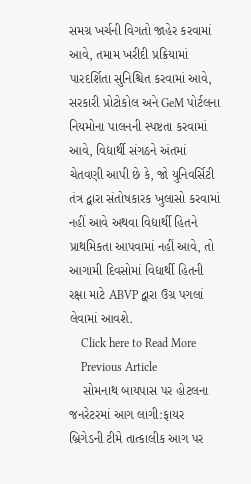સમગ્ર ખર્ચની વિગતો જાહેર કરવામાં આવે, તમામ ખરીદી પ્રક્રિયામાં પારદર્શિતા સુનિશ્ચિત કરવામાં આવે, સરકારી પ્રોટોકોલ અને GeM પોર્ટલના નિયમોના પાલનની સ્પષ્ટતા કરવામાં આવે, વિદ્યાર્થી સંગઠને અંતમાં ચેતવણી આપી છે કે, જો યુનિવર્સિટી તંત્ર દ્વારા સંતોષકારક ખુલાસો કરવામાં નહીં આવે અથવા વિદ્યાર્થી હિતને પ્રાથમિકતા આપવામાં નહીં આવે, તો આગામી દિવસોમાં વિદ્યાર્થી હિતની રક્ષા માટે ABVP દ્વારા ઉગ્ર પગલાં લેવામાં આવશે.
    Click here to Read More
    Previous Article
    સોમનાથ બાયપાસ પર હોટલના જનરેટરમાં આગ લાગી:ફાયર બ્રિગેડની ટીમે તાત્કાલીક આગ પર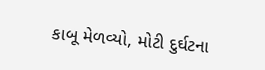કાબૂ મેળવ્યો, મોટી દુર્ઘટના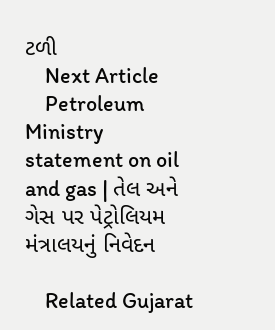ટળી
    Next Article
    Petroleum Ministry statement on oil and gas | તેલ અને ગેસ પર પેટ્રોલિયમ મંત્રાલયનું નિવેદન

    Related Gujarat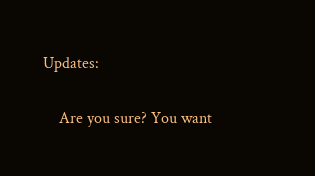Updates:

    Are you sure? You want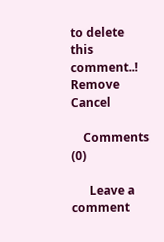to delete this comment..! Remove Cancel

    Comments (0)

      Leave a comment